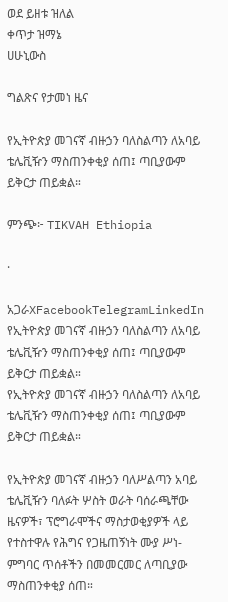ወደ ይዘቱ ዝለል
ቀጥታ ዝማኔ
ሀሁኒውስ

ግልጽና የታመነ ዜና

የኢትዮጵያ መገናኛ ብዙኃን ባለስልጣን ለአባይ ቴሌቪዥን ማስጠንቀቂያ ሰጠ፤ ጣቢያውም ይቅርታ ጠይቋል።

ምንጭ፦ TIKVAH Ethiopia

·

አጋራXFacebookTelegramLinkedIn
የኢትዮጵያ መገናኛ ብዙኃን ባለስልጣን ለአባይ ቴሌቪዥን ማስጠንቀቂያ ሰጠ፤ ጣቢያውም ይቅርታ ጠይቋል።
የኢትዮጵያ መገናኛ ብዙኃን ባለስልጣን ለአባይ ቴሌቪዥን ማስጠንቀቂያ ሰጠ፤ ጣቢያውም ይቅርታ ጠይቋል።

የኢትዮጵያ መገናኛ ብዙኃን ባለሥልጣን አባይ ቴሌቪዥን ባለፉት ሦስት ወራት ባሰራጫቸው ዜናዎች፣ ፕሮግራሞችና ማስታወቂያዎች ላይ የተስተዋሉ የሕግና የጋዜጠኝነት ሙያ ሥነ-ምግባር ጥሰቶችን በመመርመር ለጣቢያው ማስጠንቀቂያ ሰጠ።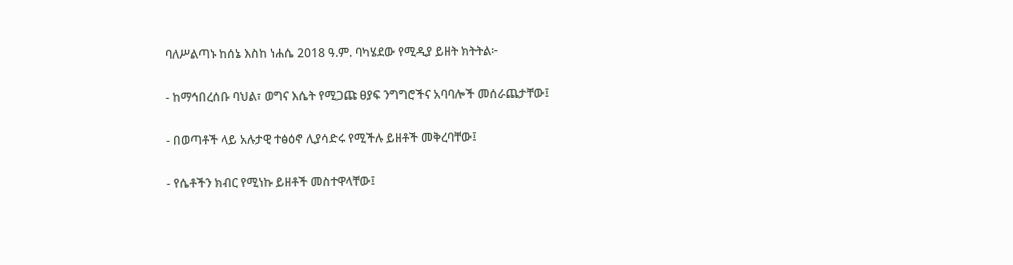ባለሥልጣኑ ከሰኔ እስከ ነሐሴ 2018 ዓ.ም. ባካሄደው የሚዲያ ይዘት ክትትል፦

- ከማኅበረሰቡ ባህል፣ ወግና እሴት የሚጋጩ ፀያፍ ንግግሮችና አባባሎች መሰራጨታቸው፤

- በወጣቶች ላይ አሉታዊ ተፅዕኖ ሊያሳድሩ የሚችሉ ይዘቶች መቅረባቸው፤

- የሴቶችን ክብር የሚነኩ ይዘቶች መስተዋላቸው፤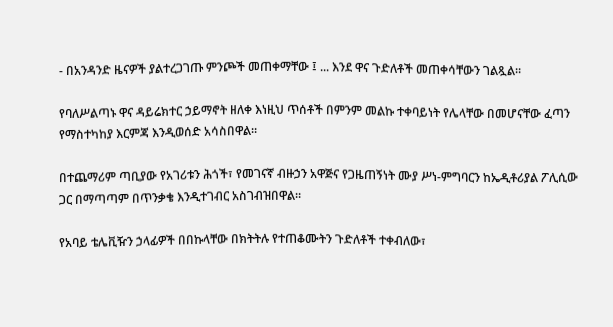- በአንዳንድ ዜናዎች ያልተረጋገጡ ምንጮች መጠቀማቸው ፤ ... እንደ ዋና ጉድለቶች መጠቀሳቸውን ገልጿል።

የባለሥልጣኑ ዋና ዳይሬክተር ኃይማኖት ዘለቀ እነዚህ ጥሰቶች በምንም መልኩ ተቀባይነት የሌላቸው በመሆናቸው ፈጣን የማስተካከያ እርምጃ እንዲወሰድ አሳስበዋል።

በተጨማሪም ጣቢያው የአገሪቱን ሕጎች፣ የመገናኛ ብዙኃን አዋጅና የጋዜጠኝነት ሙያ ሥነ-ምግባርን ከኤዲቶሪያል ፖሊሲው ጋር በማጣጣም በጥንቃቄ እንዲተገብር አስገብዝበዋል።

የአባይ ቴሌቪዥን ኃላፊዎች በበኩላቸው በክትትሉ የተጠቆሙትን ጉድለቶች ተቀብለው፣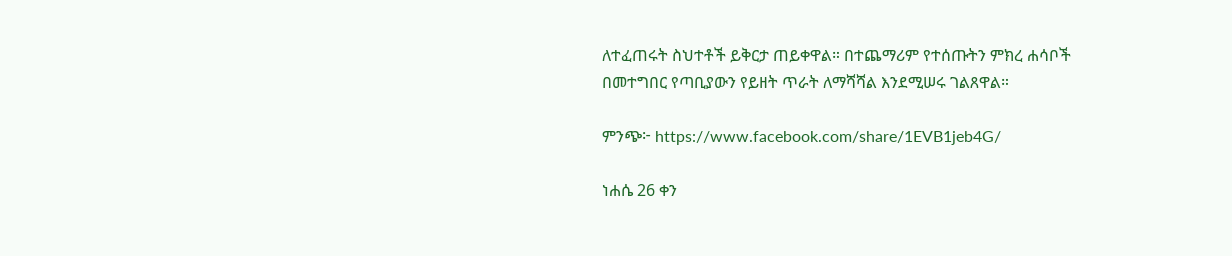ለተፈጠሩት ስህተቶች ይቅርታ ጠይቀዋል። በተጨማሪም የተሰጡትን ምክረ ሐሳቦች በመተግበር የጣቢያውን የይዘት ጥራት ለማሻሻል እንደሚሠሩ ገልጸዋል።

ምንጭ፦ https://www.facebook.com/share/1EVB1jeb4G/

ነሐሴ 26 ቀን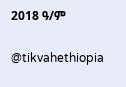2018 ዓ/ም

@tikvahethiopia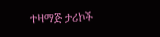ተዛማጅ ታሪኮች